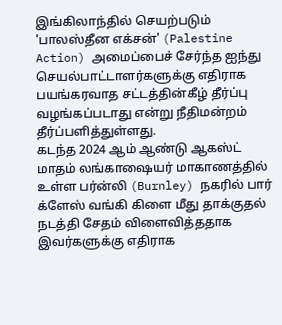இங்கிலாந்தில் செயற்படும் 'பாலஸ்தீன எக்சன்' (Palestine Action) அமைப்பைச் சேர்ந்த ஐந்து செயல்பாட்டாளர்களுக்கு எதிராக பயங்கரவாத சட்டத்தின்கீழ் தீர்ப்பு வழங்கப்படாது என்று நீதிமன்றம் தீர்ப்பளித்துள்ளது.
கடந்த 2024 ஆம் ஆண்டு ஆகஸ்ட் மாதம் லங்காஷையர் மாகாணத்தில் உள்ள பர்ன்லி (Burnley) நகரில் பார் க்ளேஸ் வங்கி கிளை மீது தாக்குதல் நடத்தி சேதம் விளைவித்ததாக இவர்களுக்கு எதிராக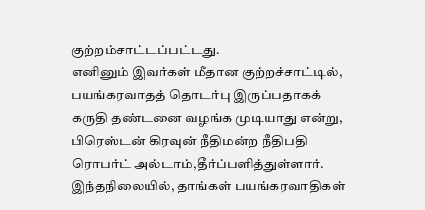குற்றம்சாட்டப்பட்டது.
எனினும் இவர்கள் மீதான குற்றச்சாட்டில், பயங்கரவாதத் தொடர்பு இருப்பதாகக் கருதி தண்டனை வழங்க முடியாது என்று, பிரெஸ்டன் கிரவுன் நீதிமன்ற நீதிபதி ரொபர்ட் அல்டாம்,தீர்ப்பளித்துள்ளார்.
இந்தநிலையில், தாங்கள் பயங்கரவாதிகள்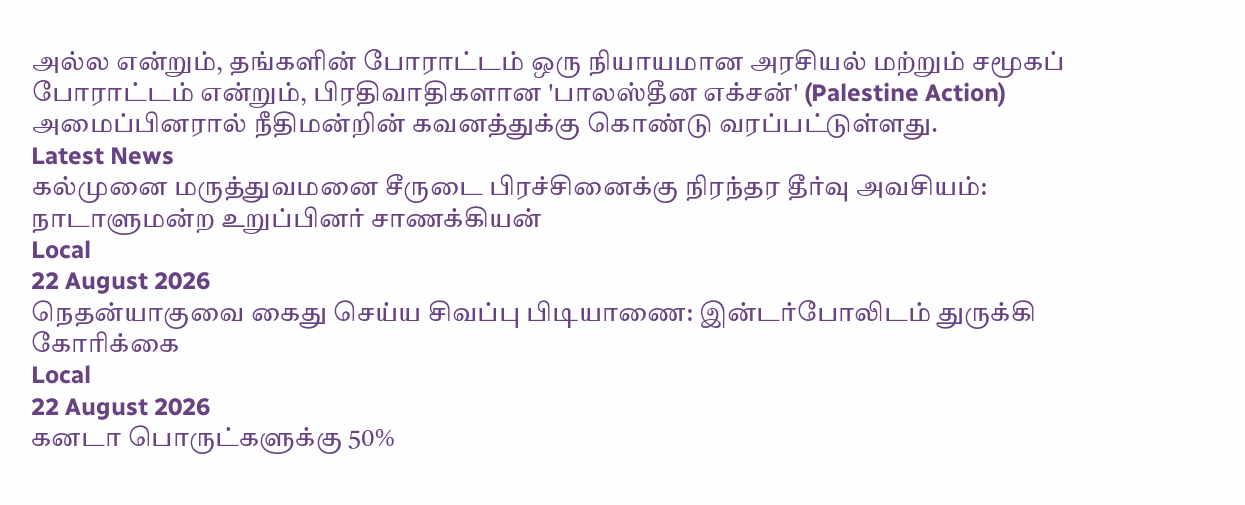அல்ல என்றும், தங்களின் போராட்டம் ஒரு நியாயமான அரசியல் மற்றும் சமூகப் போராட்டம் என்றும், பிரதிவாதிகளான 'பாலஸ்தீன எக்சன்' (Palestine Action) அமைப்பினரால் நீதிமன்றின் கவனத்துக்கு கொண்டு வரப்பட்டுள்ளது.
Latest News
கல்முனை மருத்துவமனை சீருடை பிரச்சினைக்கு நிரந்தர தீர்வு அவசியம்: நாடாளுமன்ற உறுப்பினர் சாணக்கியன்
Local
22 August 2026
நெதன்யாகுவை கைது செய்ய சிவப்பு பிடியாணை: இன்டர்போலிடம் துருக்கி கோரிக்கை
Local
22 August 2026
கனடா பொருட்களுக்கு 50%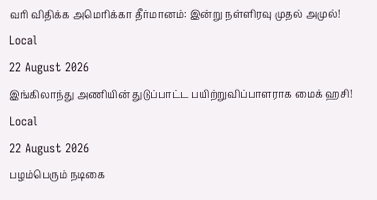வரி விதிக்க அமெரிக்கா தீர்மானம்: இன்று நள்ளிரவு முதல் அமுல்!
Local
22 August 2026
இங்கிலாந்து அணியின் துடுப்பாட்ட பயிற்றுவிப்பாளராக மைக் ஹசி!
Local
22 August 2026
பழம்பெரும் நடிகை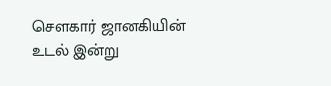சௌகார் ஜானகியின் உடல் இன்று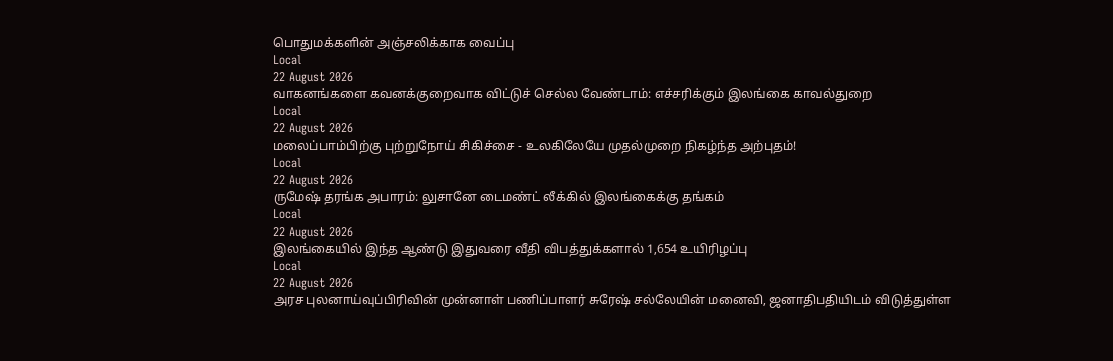பொதுமக்களின் அஞ்சலிக்காக வைப்பு
Local
22 August 2026
வாகனங்களை கவனக்குறைவாக விட்டுச் செல்ல வேண்டாம்: எச்சரிக்கும் இலங்கை காவல்துறை
Local
22 August 2026
மலைப்பாம்பிற்கு புற்றுநோய் சிகிச்சை - உலகிலேயே முதல்முறை நிகழ்ந்த அற்புதம்!
Local
22 August 2026
ருமேஷ் தரங்க அபாரம்: லுசானே டைமண்ட் லீக்கில் இலங்கைக்கு தங்கம்
Local
22 August 2026
இலங்கையில் இந்த ஆண்டு இதுவரை வீதி விபத்துக்களால் 1,654 உயிரிழப்பு
Local
22 August 2026
அரச புலனாய்வுப்பிரிவின் முன்னாள் பணிப்பாளர் சுரேஷ் சல்லேயின் மனைவி, ஜனாதிபதியிடம் விடுத்துள்ள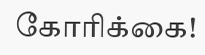கோரிக்கை!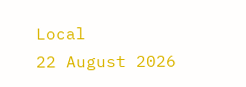Local
22 August 2026